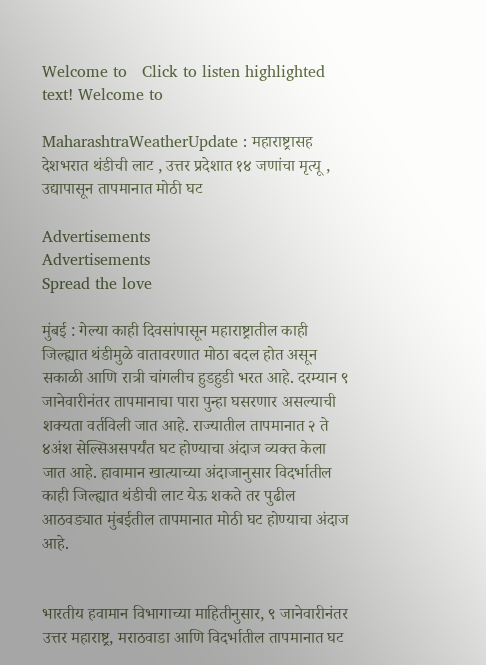Welcome to   Click to listen highlighted text! Welcome to

MaharashtraWeatherUpdate : महाराष्ट्रासह देशभरात थंडीची लाट , उत्तर प्रदेशात १४ जणांचा मृत्यू , उद्यापासून तापमानात मोठी घट

Advertisements
Advertisements
Spread the love

मुंबई : गेल्या काही दिवसांपासून महाराष्ट्रातील काही जिल्ह्यात थंडीमुळे वातावरणात मोठा बदल होत असून सकाळी आणि रात्री चांगलीच हुडहुडी भरत आहे. दरम्यान ९ जानेवारीनंतर तापमानाचा पारा पुन्हा घसरणार असल्याची शक्यता वर्तविली जात आहे. राज्यातील तापमानात २ ते ४अंश सेल्सिअसपर्यंत घट होण्याचा अंदाज व्यक्त केला जात आहे. हावामान खात्याच्या अंदाजानुसार विदर्भातील काही जिल्ह्यात थंडीची लाट येऊ शकते तर पुढील आठवड्यात मुंबईतील तापमानात मोठी घट होण्याचा अंदाज आहे.


भारतीय हवामान विभागाच्या माहितीनुसार, ९ जानेवारीनंतर उत्तर महाराष्ट्र, मराठवाडा आणि विदर्भातील तापमानात घट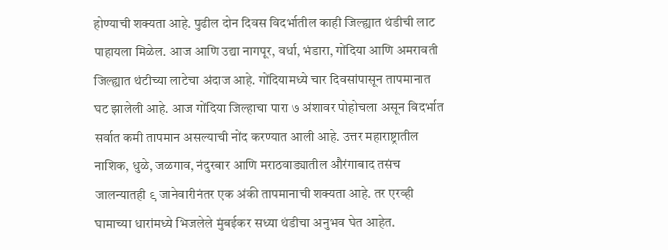होण्याची शक्यता आहे. पुढील दोन दिवस विदर्भातील काही जिल्ह्यात थंडीची लाट पाहायला मिळेल. आज आणि उद्या नागपूर, वर्धा, भंडारा, गोंदिया आणि अमरावती जिल्ह्यात थंटीच्या लाटेचा अंदाज आहे. गोंदियामध्ये चार दिवसांपासून तापमानात घट झालेली आहे. आज गोंदिया जिल्हाचा पारा ७ अंशावर पोहोचला असून विदर्भात सर्वात कमी तापमान असल्याची नोंद करण्यात आली आहे. उत्तर महाराष्ट्रातील नाशिक, धुळे, जळगाव, नंदुरबार आणि मराठवाड्यातील औरंगाबाद तसंच जालन्यातही ९ जानेवारीनंतर एक अंकी तापमानाची शक्यता आहे. तर एरव्ही घामाच्या धारांमध्ये भिजलेले मुंबईकर सध्या थंडीचा अनुभव घेत आहेत.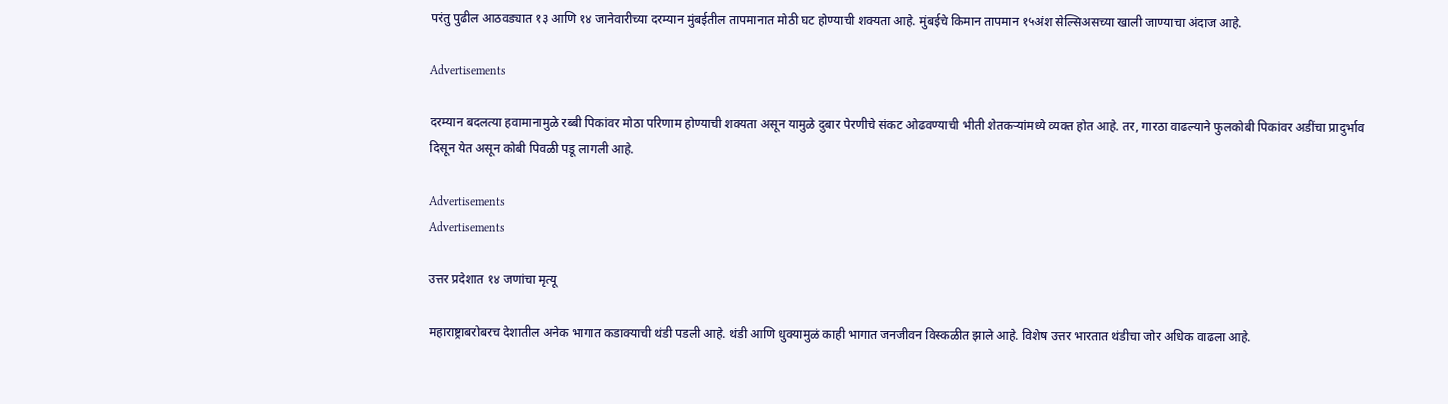परंतु पुढील आठवड्यात १३ आणि १४ जानेवारीच्या दरम्यान मुंबईतील तापमानात मोठी घट होण्याची शक्यता आहे. मुंबईचे किमान तापमान १५अंश सेल्सिअसच्या खाली जाण्याचा अंदाज आहे.

Advertisements

दरम्यान बदलत्या हवामानामुळे रब्बी पिकांवर मोठा परिणाम होण्याची शक्यता असून यामुळे दुबार पेरणीचे संकट ओढवण्याची भीती शेतकऱ्यांमध्ये व्यक्त होत आहे. तर, गारठा वाढल्याने फुलकोबी पिकांवर अडींचा प्रादुर्भाव दिसून येत असून कोबी पिवळी पडू लागली आहे.

Advertisements
Advertisements

उत्तर प्रदेशात १४ जणांचा मृत्यू

महाराष्ट्राबरोबरच देशातील अनेक भागात कडाक्याची थंडी पडली आहे. थंडी आणि धुक्यामुळं काही भागात जनजीवन विस्कळीत झाले आहे. विशेष उत्तर भारतात थंडीचा जोर अधिक वाढला आहे.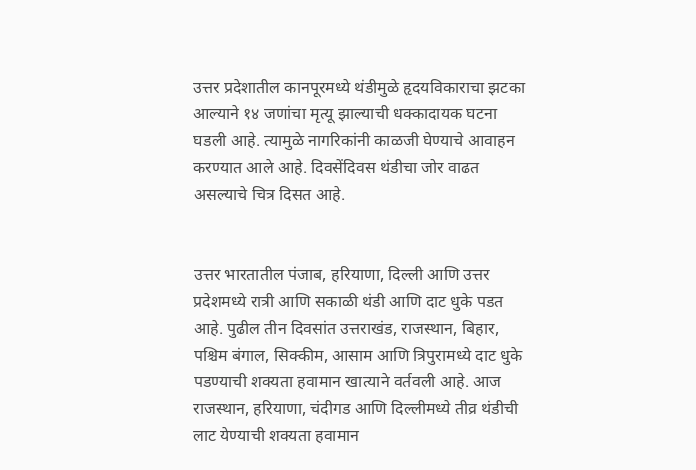उत्तर प्रदेशातील कानपूरमध्ये थंडीमुळे हृदयविकाराचा झटका आल्याने १४ जणांचा मृत्यू झाल्याची धक्कादायक घटना घडली आहे. त्यामुळे नागरिकांनी काळजी घेण्याचे आवाहन करण्यात आले आहे. दिवसेंदिवस थंडीचा जोर वाढत असल्याचे चित्र दिसत आहे.


उत्तर भारतातील पंजाब, हरियाणा, दिल्ली आणि उत्तर प्रदेशमध्ये रात्री आणि सकाळी थंडी आणि दाट धुके पडत आहे. पुढील तीन दिवसांत उत्तराखंड, राजस्थान, बिहार, पश्चिम बंगाल, सिक्कीम, आसाम आणि त्रिपुरामध्ये दाट धुके पडण्याची शक्यता हवामान खात्याने वर्तवली आहे. आज राजस्थान, हरियाणा, चंदीगड आणि दिल्लीमध्ये तीव्र थंडीची लाट येण्याची शक्यता हवामान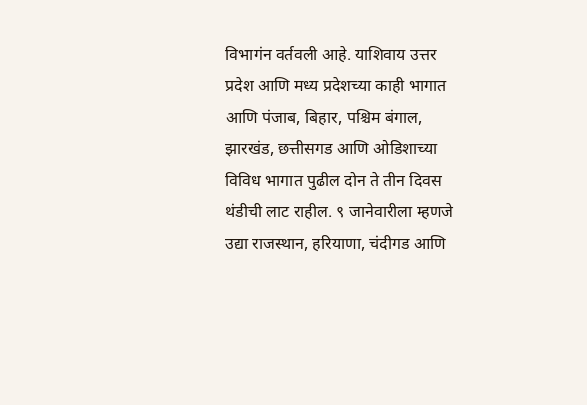विभागंन वर्तवली आहे. याशिवाय उत्तर प्रदेश आणि मध्य प्रदेशच्या काही भागात आणि पंजाब, बिहार, पश्चिम बंगाल, झारखंड, छत्तीसगड आणि ओडिशाच्या विविध भागात पुढील दोन ते तीन दिवस थंडीची लाट राहील. ९ जानेवारीला म्हणजे उद्या राजस्थान, हरियाणा, चंदीगड आणि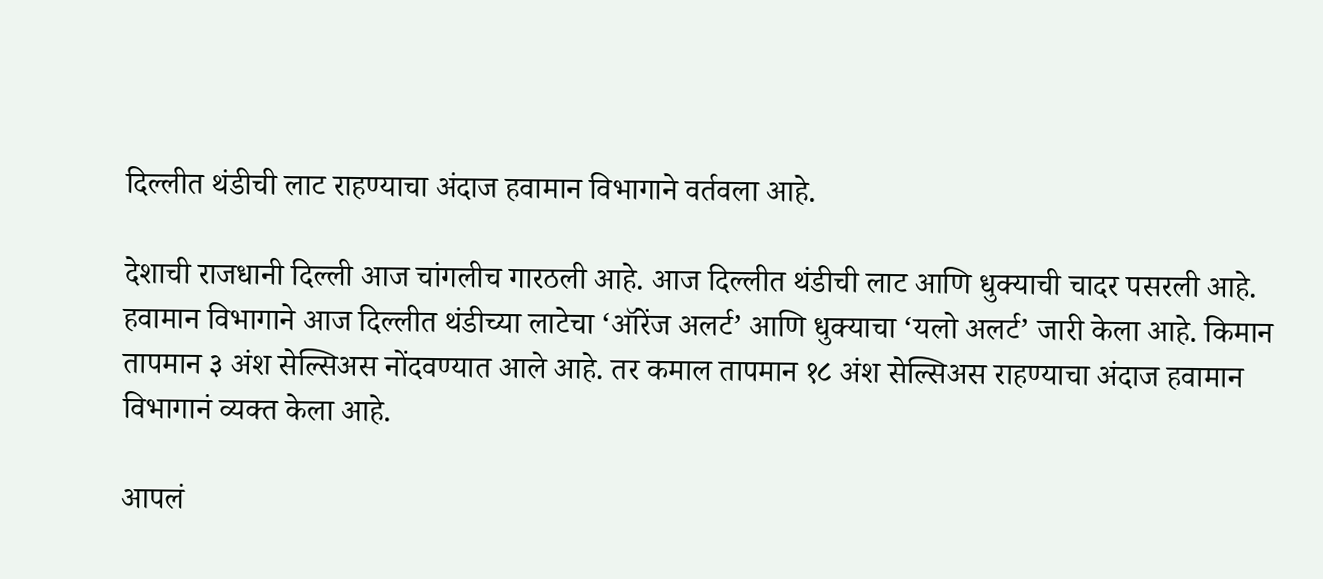दिल्लीत थंडीची लाट राहण्याचा अंदाज हवामान विभागाने वर्तवला आहे.

देशाची राजधानी दिल्ली आज चांगलीच गारठली आहे. आज दिल्लीत थंडीची लाट आणि धुक्याची चादर पसरली आहे. हवामान विभागाने आज दिल्लीत थंडीच्या लाटेचा ‘ऑरेंज अलर्ट’ आणि धुक्याचा ‘यलो अलर्ट’ जारी केला आहे. किमान तापमान ३ अंश सेल्सिअस नोंदवण्यात आले आहे. तर कमाल तापमान १८ अंश सेल्सिअस राहण्याचा अंदाज हवामान विभागानं व्यक्त केला आहे.

आपलं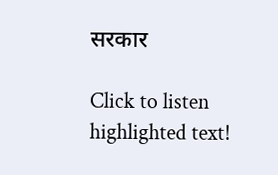सरकार

Click to listen highlighted text!